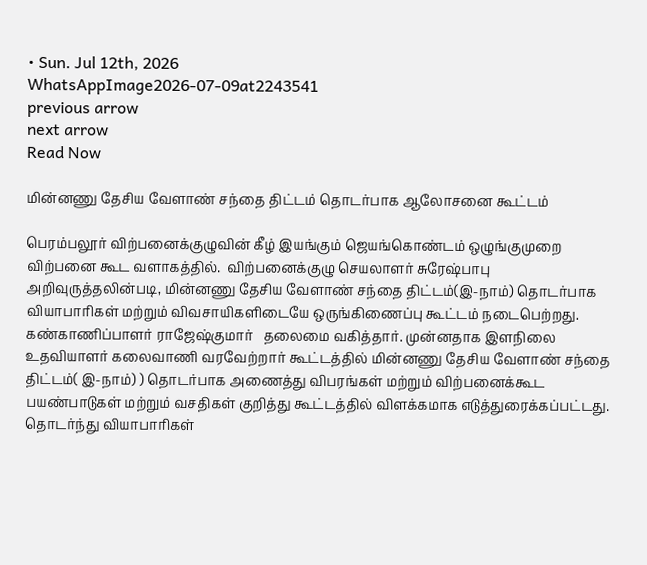• Sun. Jul 12th, 2026
WhatsAppImage2026-07-09at2243541
previous arrow
next arrow
Read Now

மின்னணு தேசிய வேளாண் சந்தை திட்டம் தொடர்பாக ஆலோசனை கூட்டம்

பெரம்பலூர் விற்பனைக்குழுவின் கீழ் இயங்கும் ஜெயங்கொண்டம் ஒழுங்குமுறை விற்பனை கூட வளாகத்தில்.  விற்பனைக்குழு செயலாளர் சுரேஷ்பாபு  அறிவுருத்தலின்படி, மின்னணு தேசிய வேளாண் சந்தை திட்டம்(இ-நாம்) தொடர்பாக வியாபாரிகள் மற்றும் விவசாயிகளிடையே ஒருங்கிணைப்பு கூட்டம் நடைபெற்றது.
கண்காணிப்பாளர் ராஜேஷ்குமார்   தலைமை வகித்தார். முன்னதாக இளநிலை உதவியாளர் கலைவாணி வரவேற்றார் கூட்டத்தில் மின்னணு தேசிய வேளாண் சந்தை திட்டம்( இ-நாம்) ) தொடர்பாக அணைத்து விபரங்கள் மற்றும் விற்பனைக்கூட பயண்பாடுகள் மற்றும் வசதிகள் குறித்து கூட்டத்தில் விளக்கமாக எடுத்துரைக்கப்பட்டது.  தொடர்ந்து வியாபாரிகள்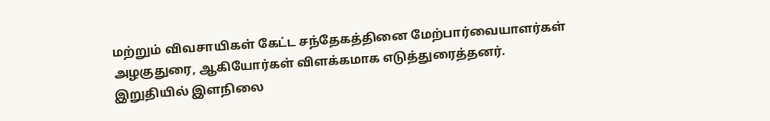மற்றும் விவசாயிகள் கேட்ட சந்தேகத்தினை மேற்பார்வையாளர்கள்  அழகுதுரை, ஆகியோர்கள் விளக்கமாக எடுத்துரைத்தனர். இறுதியில் இளநிலை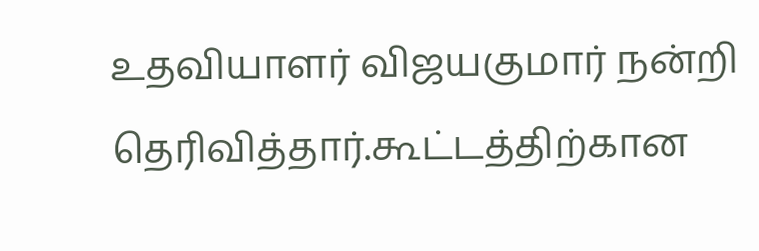உதவியாளர் விஜயகுமார் நன்றி தெரிவித்தார்.கூட்டத்திற்கான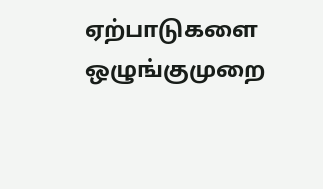ஏற்பாடுகளை ஒழுங்குமுறை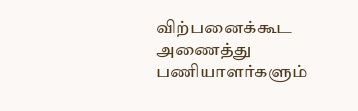விற்பனைக்கூட அணைத்து பணியாளர்களும்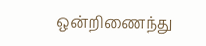ஒன்றிணைந்து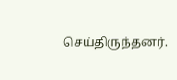செய்திருந்தனர்.